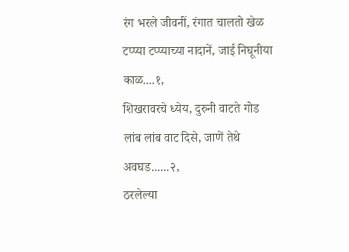रंग भरले जीवनीं, रंगात चालतो खेळ
टप्प्या टप्प्याच्या नादानें, जाई निघूनीया काळ....१,
शिखरावरचे ध्येय, दुरुनी वाटते गोड
लांब लांब वाट दिसे, जाणें तेथे अवघड......२,
ठरलेल्या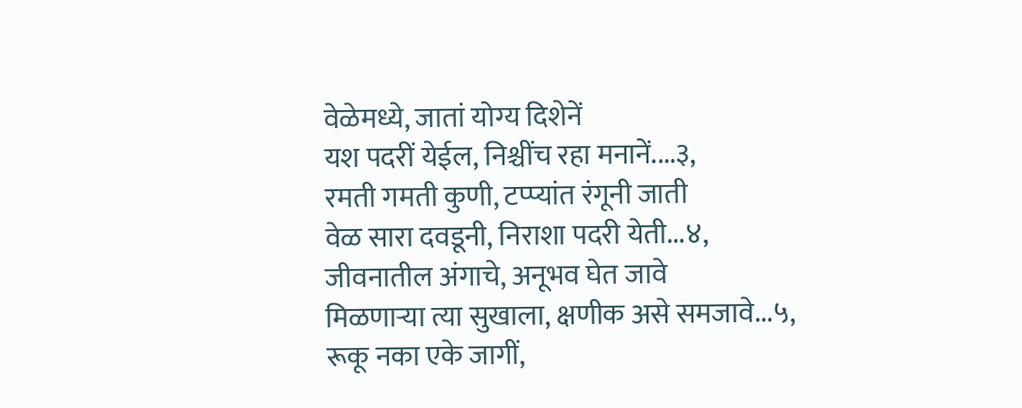वेळेमध्ये, जातां योग्य दिशेनें
यश पदरीं येईल, निश्चींच रहा मनानें....३,
रमती गमती कुणी, टप्प्यांत रंगूनी जाती
वेळ सारा दवडूनी, निराशा पदरी येती...४,
जीवनातील अंगाचे, अनूभव घेत जावे
मिळणाऱ्या त्या सुखाला, क्षणीक असे समजावे...५,
रूकू नका एके जागीं,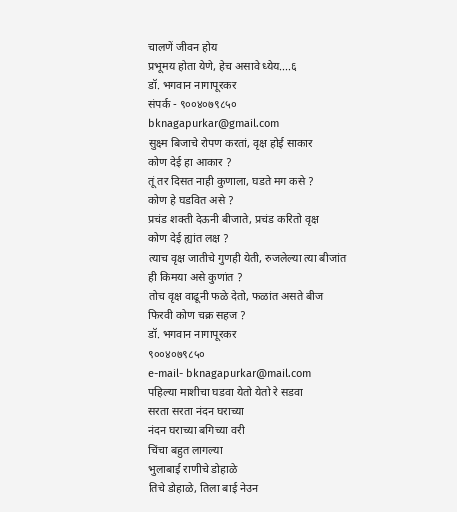चालणें जीवन होय
प्रभूमय होता येणे, हेच असावे ध्येय....६
डॉ. भगवान नागापूरकर
संपर्क - ९००४०७९८५०
bknagapurkar@gmail.com
सुक्ष्म बिजाचे रोपण करतां, वृक्ष होई साकार
कोण देई हा आकार ?
तूं तर दिसत नाही कुणाला, घडते मग कसे ?
कोण हे घडवित असे ?
प्रचंड शक्ती देऊनी बीजाते, प्रचंड करितो वृक्ष
कोण देई ह्यांत लक्ष ?
त्याच वृक्ष जातीचे गुणही येती, रुजलेल्या त्या बीजांत
ही किमया असे कुणांत ?
तोच वृक्ष वाढूनी फळे देतो, फळांत असते बीज
फिरवी कोण चक्र सहज ?
डॉ. भगवान नागापूरकर
९००४०७९८५०
e-mail- bknagapurkar@mail.com
पहिल्या माशीचा घडवा येतो येतो रे सडवा
सरता सरता नंदन घराच्या
नंदन घराच्या बगिच्या वरी
चिंचा बहुत लागल्या
भुलाबाई राणीचे डोहाळे
तिचे डोहाळे, तिला बाई नेउन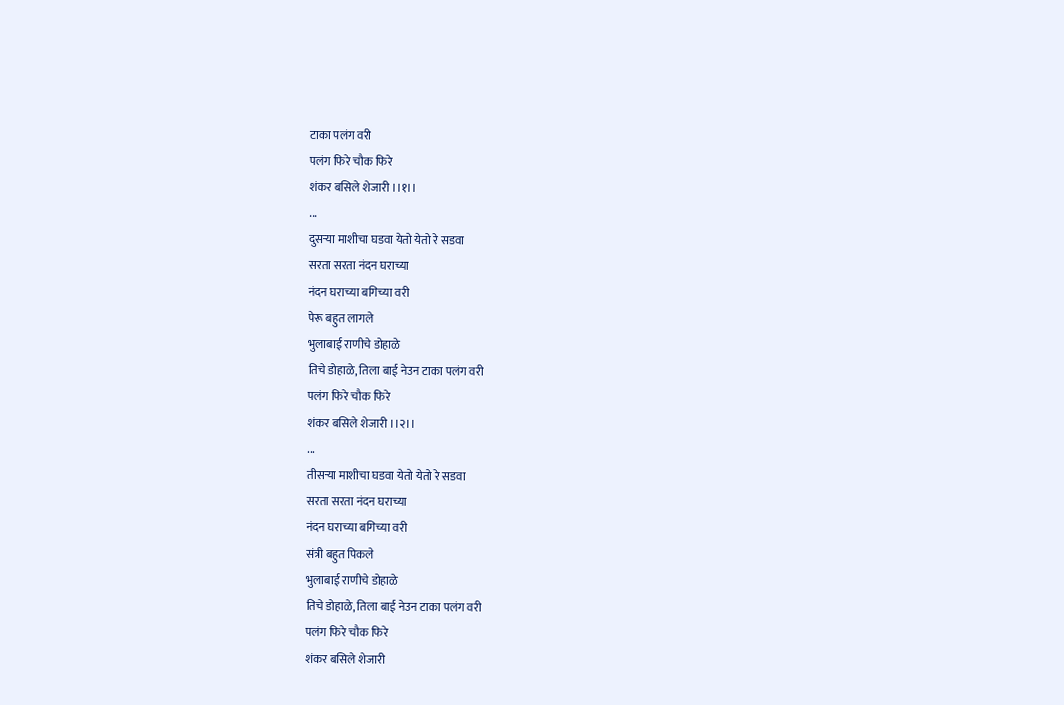टाका पलंग वरी
पलंग फिरे चौक फिरे
शंकर बसिले शेजारी ।।१।।
...
दुसऱ्या माशीचा घडवा येतो येतो रे सडवा
सरता सरता नंदन घराच्या
नंदन घराच्या बगिच्या वरी
पेरू बहुत लागले
भुलाबाई राणीचे डोहाळे
तिचे डोहाळे, तिला बाई नेउन टाका पलंग वरी
पलंग फिरे चौक फिरे
शंकर बसिले शेजारी ।।२।।
...
तीसऱ्या माशीचा घडवा येतो येतो रे सडवा
सरता सरता नंदन घराच्या
नंदन घराच्या बगिच्या वरी
संत्री बहुत पिकले
भुलाबाई राणीचे डोहाळे
तिचे डोहाळे, तिला बाई नेउन टाका पलंग वरी
पलंग फिरे चौक फिरे
शंकर बसिले शेजारी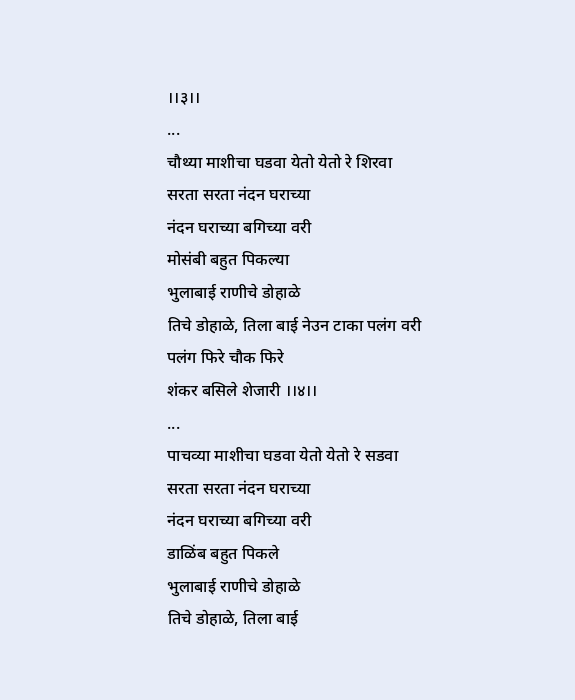।।३।।
...
चौथ्या माशीचा घडवा येतो येतो रे शिरवा
सरता सरता नंदन घराच्या
नंदन घराच्या बगिच्या वरी
मोसंबी बहुत पिकल्या
भुलाबाई राणीचे डोहाळे
तिचे डोहाळे, तिला बाई नेउन टाका पलंग वरी
पलंग फिरे चौक फिरे
शंकर बसिले शेजारी ।।४।।
...
पाचव्या माशीचा घडवा येतो येतो रे सडवा
सरता सरता नंदन घराच्या
नंदन घराच्या बगिच्या वरी
डाळिंब बहुत पिकले
भुलाबाई राणीचे डोहाळे
तिचे डोहाळे, तिला बाई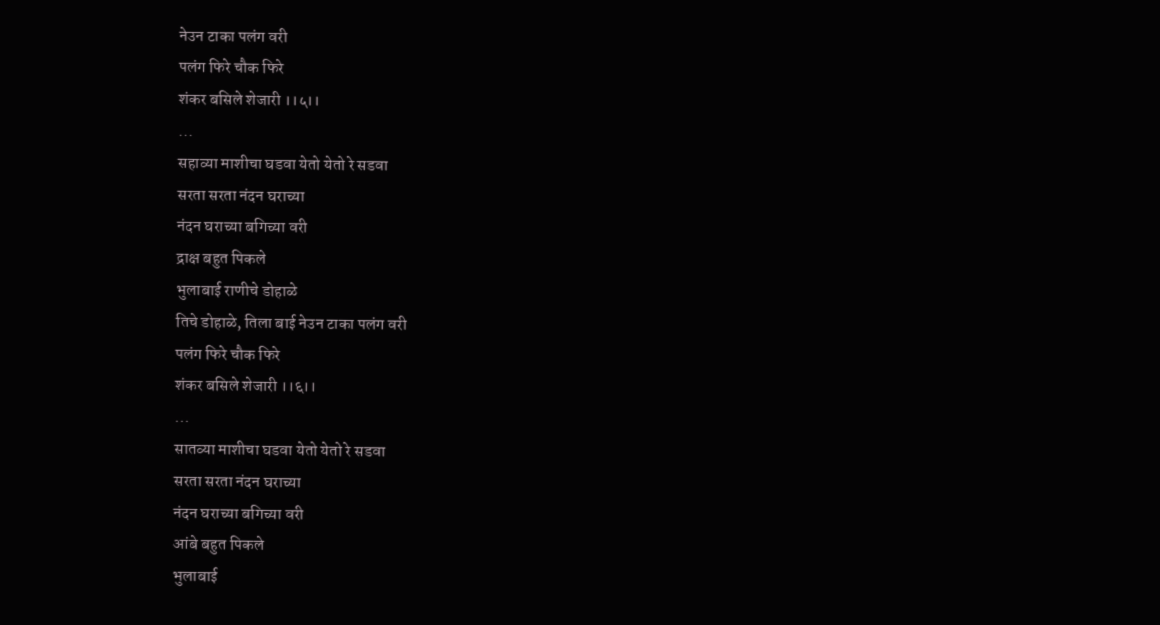नेउन टाका पलंग वरी
पलंग फिरे चौक फिरे
शंकर बसिले शेजारी ।।५।।
...
सहाव्या माशीचा घडवा येतो येतो रे सडवा
सरता सरता नंदन घराच्या
नंदन घराच्या बगिच्या वरी
द्राक्ष बहुत पिकले
भुलाबाई राणीचे डोहाळे
तिचे डोहाळे, तिला बाई नेउन टाका पलंग वरी
पलंग फिरे चौक फिरे
शंकर बसिले शेजारी ।।६।।
...
सातव्या माशीचा घडवा येतो येतो रे सडवा
सरता सरता नंदन घराच्या
नंदन घराच्या बगिच्या वरी
आंबे बहुत पिकले
भुलाबाई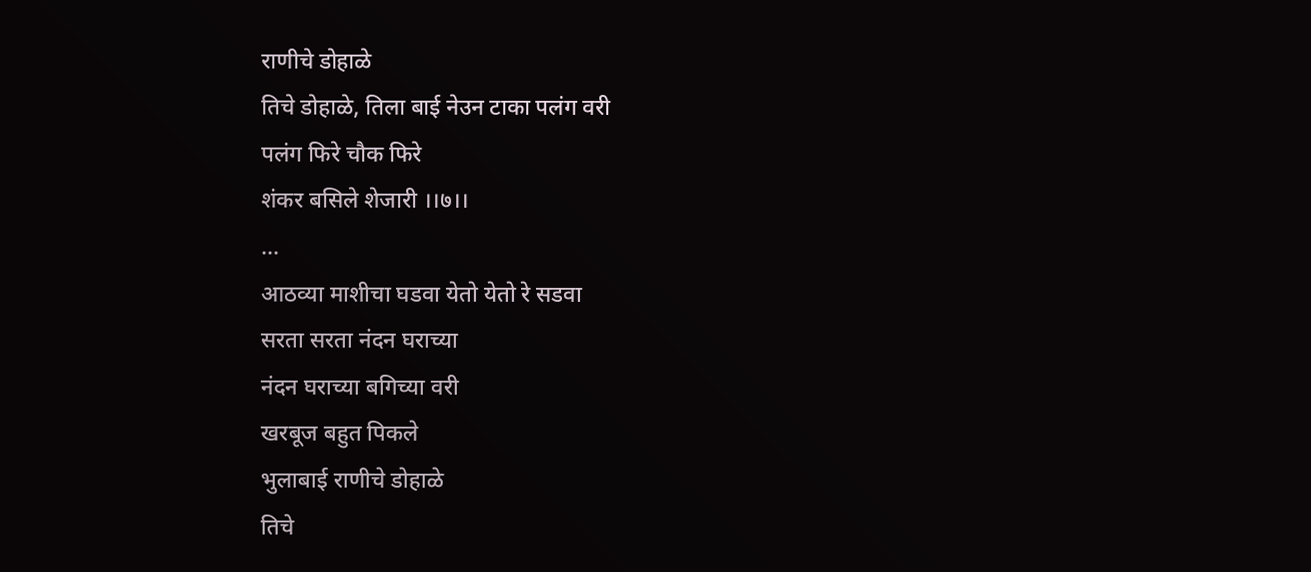राणीचे डोहाळे
तिचे डोहाळे, तिला बाई नेउन टाका पलंग वरी
पलंग फिरे चौक फिरे
शंकर बसिले शेजारी ।।७।।
...
आठव्या माशीचा घडवा येतो येतो रे सडवा
सरता सरता नंदन घराच्या
नंदन घराच्या बगिच्या वरी
खरबूज बहुत पिकले
भुलाबाई राणीचे डोहाळे
तिचे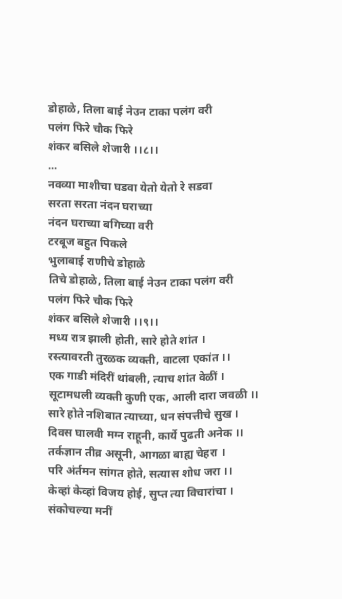डोहाळे, तिला बाई नेउन टाका पलंग वरी
पलंग फिरे चौक फिरे
शंकर बसिले शेजारी ।।८।।
...
नवव्या माशीचा घडवा येतो येतो रे सडवा
सरता सरता नंदन घराच्या
नंदन घराच्या बगिच्या वरी
टरबूज बहुत पिकले
भुलाबाई राणीचे डोहाळे
तिचे डोहाळे, तिला बाई नेउन टाका पलंग वरी
पलंग फिरे चौक फिरे
शंकर बसिले शेजारी ।।९।।
मध्य रात्र झाली होती, सारे होते शांत ।
रस्त्यावरती तुरळक व्यक्ती, वाटला एकांत ।।
एक गाडी मंदिरीं थांबली, त्याच शांत वेळीं ।
सूटामधली व्यक्ती कुणी एक, आली दारा जवळी ।।
सारे होते नशिबात त्याच्या, धन संपत्तीचे सुख ।
दिवस घालवी मग्न राहूनी, कार्ये पुढती अनेक ।।
तर्कज्ञान तीव्र असूनी, आगळा बाह्य चेहरा ।
परि अंर्तमन सांगत होते, सत्यास शोध जरा ।।
केव्हां केव्हां विजय होई, सुप्त त्या विचारांचा ।
संकोचल्या मनीं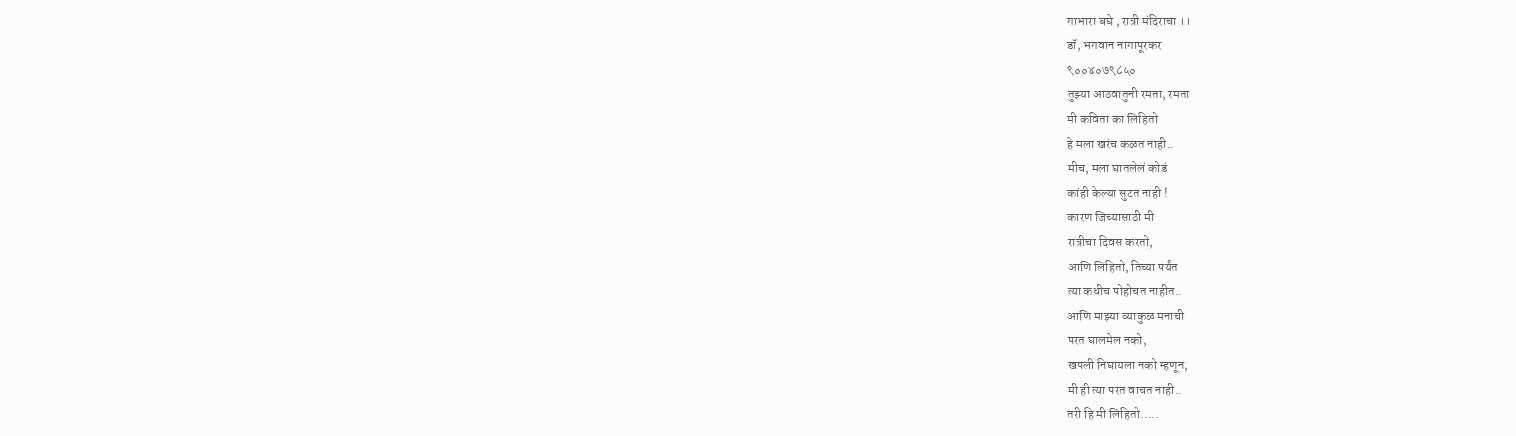गाभारा बघे , रात्री मंदिराचा ।।
डॉ, भगवान नागापूरकर
९००४०७९८५०
तुझ्या आठवातुनी रमता, रमता
मी कविता का लिहितो
हे मला खरंच कळत नाही..
मीच, मला घातलेलं कोडं
कांही केल्या सुटत नाही !
कारण जिच्यासाठी मी
रात्रीचा दिवस करतो,
आणि लिहितो, तिच्या पर्यंत
त्या कधीच पोहोचत नाहीत..
आणि माझ्या व्याकुळ मनाची
परत घालमेल नको,
खपली निघायला नको म्हणून,
मी ही त्या परत वाचत नाही..
तरी हि मी लिहितो.....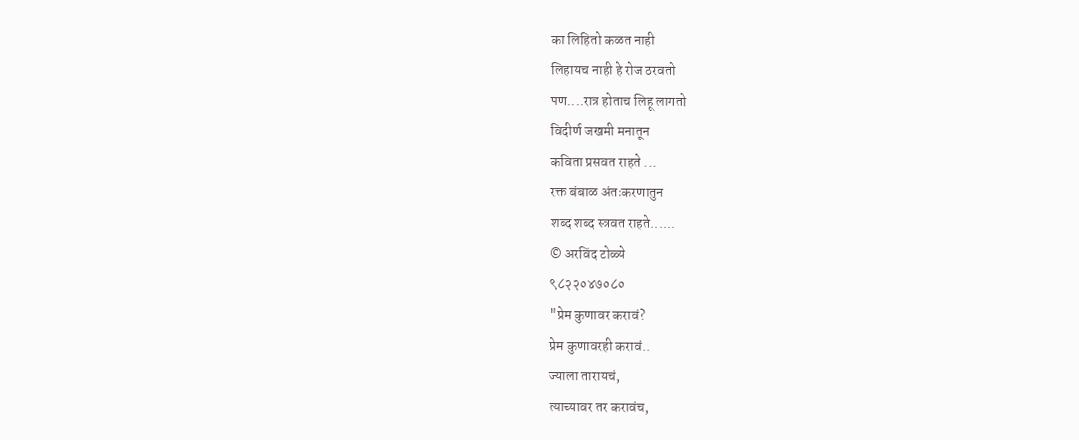का लिहितो कळत नाही
लिहायच नाही हे रोज ठरवतो
पण....रात्र होताच लिहू लागतो
विदीर्ण जखमी मनातून
कविता प्रसवत राहते ...
रक्त बंबाळ अंतःकरणातुन
शब्द शब्द स्त्रवत राहते......
© अरविंद टोळ्ये
९८२२०४७०८०
"प्रेम कुणावर करावं?
प्रेम कुणावरही करावं..
ज्याला तारायचं,
त्याच्यावर तर करावंच,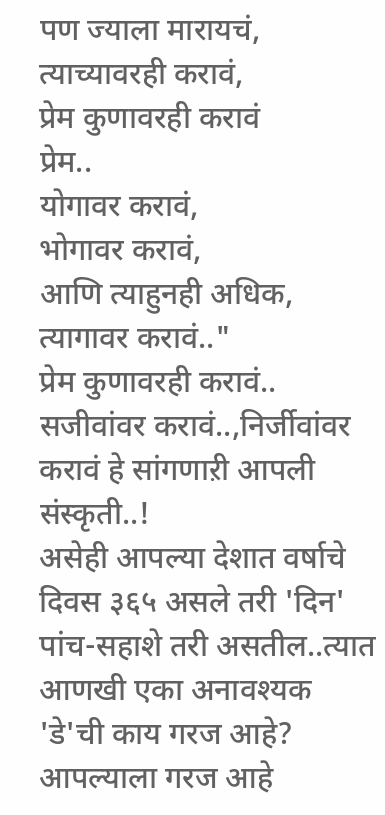पण ज्याला मारायचं,
त्याच्यावरही करावं,
प्रेम कुणावरही करावं
प्रेम..
योगावर करावं,
भोगावर करावं,
आणि त्याहुनही अधिक,
त्यागावर करावं.."
प्रेम कुणावरही करावं..
सजीवांवर करावं..,निर्जीवांवर करावं हे सांगणाऱी आपली संस्कृती..!
असेही आपल्या देशात वर्षाचे दिवस ३६५ असले तरी 'दिन' पांच-सहाशे तरी असतील..त्यात आणखी एका अनावश्यक 'डे'ची काय गरज आहे?
आपल्याला गरज आहे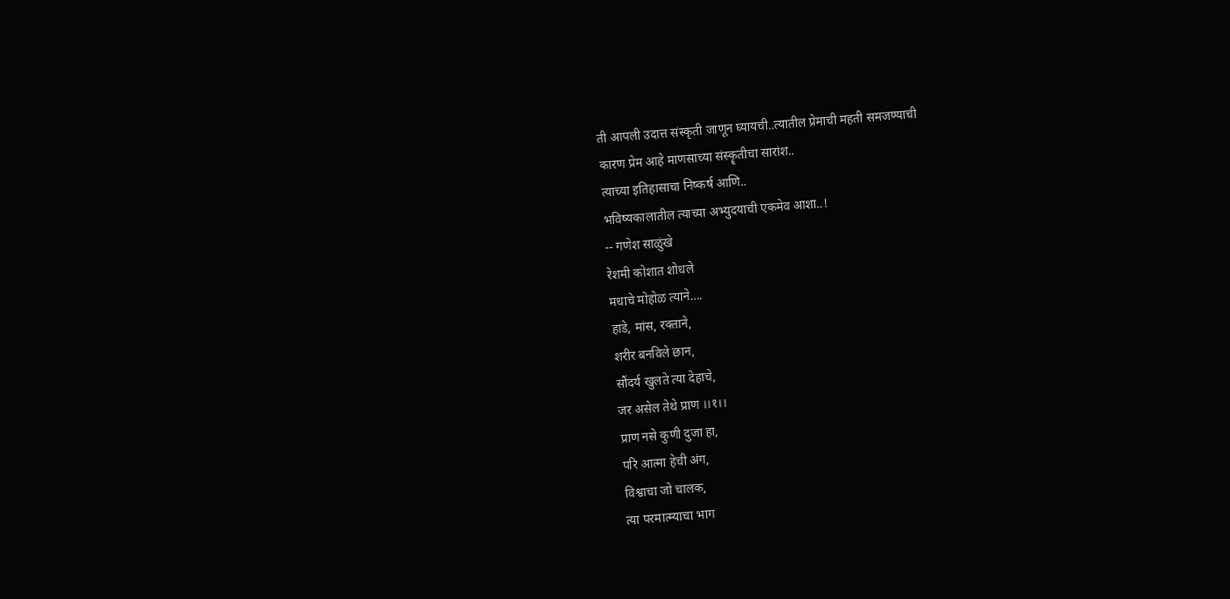ती आपली उदात्त संस्कृती जाणून घ्यायची..त्यातील प्रेमाची महती समजण्याची
कारण प्रेम आहे माणसाच्या संस्कॄतीचा सारांश..
त्याच्या इतिहासाचा निष्कर्ष आणि..
भविष्यकालातील त्याच्या अभ्युदयाची एकमेव आशा..!
-- गणेश साळुंखे
रेशमी कोशात शोधले
मधाचे मोहोळ त्याने….
हाडे, मांस, रक्ताने,
शरीर बनविले छान,
सौंदर्य खुलते त्या देहाचे,
जर असेल तेथे प्राण ।।१।।
प्राण नसे कुणी दुजा हा,
परि आत्मा हेची अंग,
विश्वाचा जो चालक,
त्या परमात्म्याचा भाग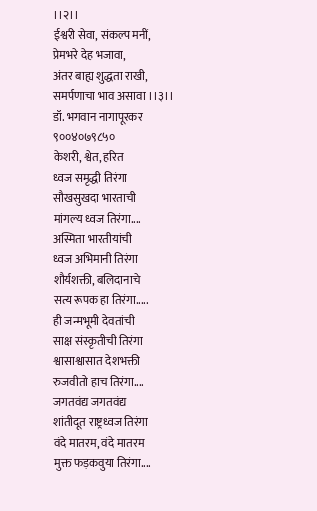।।२।।
ईश्वरी सेवा, संकल्प मनीं,
प्रेमभरे देह भजावा,
अंतर बाह्य शुद्धता राखी,
समर्पणाचा भाव असावा ।।३।।
डॉ. भगवान नागापूरकर
९००४०७९८५०
केशरी, श्वेत, हरित
ध्वज समृद्धी तिरंगा
सौखसुखदा भारताची
मांगल्य ध्वज तिरंगा....
अस्मिता भारतीयांची
ध्वज अभिमानी तिरंगा
शौर्यशक्ती, बलिदानाचे
सत्य रूपक हा तिरंगा.....
ही जन्मभूमी देवतांची
साक्ष संस्कृतीची तिरंगा
श्वासाश्वासात देशभक्ती
रुजवीतो हाच तिरंगा....
जगतवंद्य जगतवंद्य
शांतीदूत राष्ट्रध्वज तिरंगा
वंदे मातरम, वंदे मातरम
मुक्त फड़कवुया तिरंगा....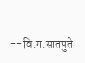--वि.ग.सातपुते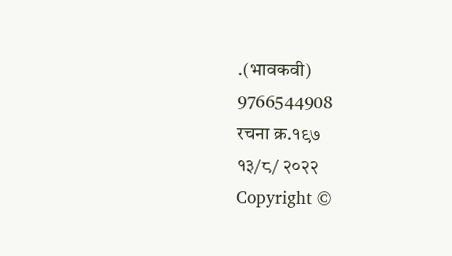.(भावकवी)
9766544908
रचना क्र.१९७
१३/८/ २०२२
Copyright ©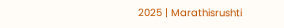2025 | Marathisrushti